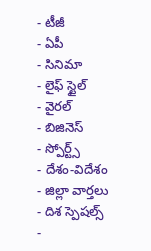- టీజీ
- ఏపీ
- సినిమా
- లైఫ్ స్టైల్
- వైరల్
- బిజినెస్
- స్పోర్ట్స్
- దేశం-విదేశం
- జిల్లా వార్తలు
- దిశ స్పెషల్స్
-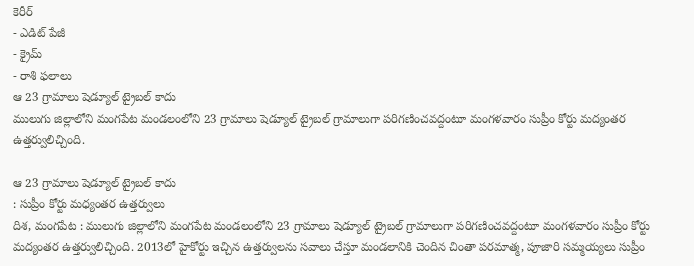కెరీర్
- ఎడిట్ పేజీ
- క్రైమ్
- రాశి ఫలాలు
ఆ 23 గ్రామాలు షెడ్యూల్ ట్రైబల్ కాదు
ములుగు జిల్లాలోని మంగపేట మండలంలోని 23 గ్రామాలు షెడ్యూల్ ట్రైబల్ గ్రామాలుగా పరిగణించవద్దంటూ మంగళవారం సుప్రీం కోర్టు మద్యంతర ఉత్తర్వులిచ్చింది.

ఆ 23 గ్రామాలు షెడ్యూల్ ట్రైబల్ కాదు
: సుప్రీం కోర్టు మధ్యంతర ఉత్తర్వులు
దిశ, మంగపేట : ములుగు జిల్లాలోని మంగపేట మండలంలోని 23 గ్రామాలు షెడ్యూల్ ట్రైబల్ గ్రామాలుగా పరిగణించవద్దంటూ మంగళవారం సుప్రీం కోర్టు మద్యంతర ఉత్తర్వులిచ్చింది. 2013లో హైకోర్టు ఇచ్చిన ఉత్తర్వులను సవాలు చేస్తూ మండలానికి చెందిన చింతా పరమాత్మ, పూజారి సమ్మయ్యలు సుప్రీం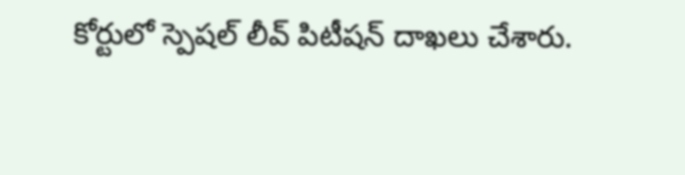కోర్టులో స్పెషల్ లీవ్ పిటీషన్ దాఖలు చేశారు.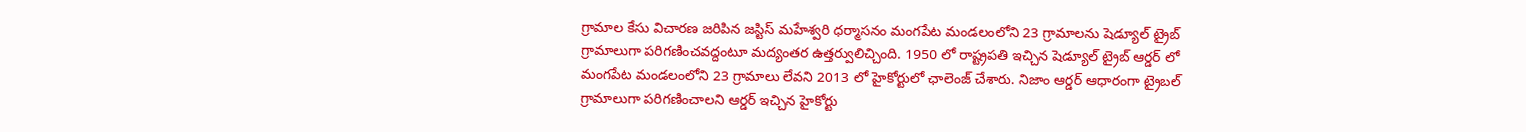గ్రామాల కేసు విచారణ జరిపిన జస్టిస్ మహేశ్వరి ధర్మాసనం మంగపేట మండలంలోని 23 గ్రామాలను షెడ్యూల్ ట్రైబ్ గ్రామాలుగా పరిగణించవద్దంటూ మద్యంతర ఉత్తర్వులిచ్చింది. 1950 లో రాష్ట్రపతి ఇచ్చిన షెడ్యూల్ ట్రైబ్ ఆర్డర్ లో మంగపేట మండలంలోని 23 గ్రామాలు లేవని 2013 లో హైకోర్టులో ఛాలెంజ్ చేశారు. నిజాం ఆర్డర్ ఆధారంగా ట్రైబల్ గ్రామాలుగా పరిగణించాలని ఆర్డర్ ఇచ్చిన హైకోర్టు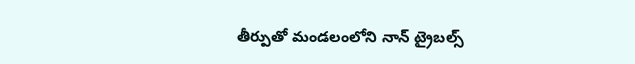తీర్పుతో మండలంలోని నాన్ ట్రైబల్స్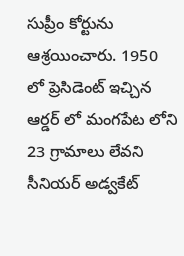సుప్రీం కోర్టును ఆశ్రయించారు. 1950 లో ప్రెసిడెంట్ ఇచ్చిన ఆర్డర్ లో మంగపేట లోని 23 గ్రామాలు లేవని సీనియర్ అడ్వకేట్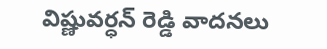విష్ణువర్ధన్ రెడ్డి వాదనలు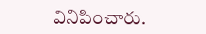వినిపించారు.